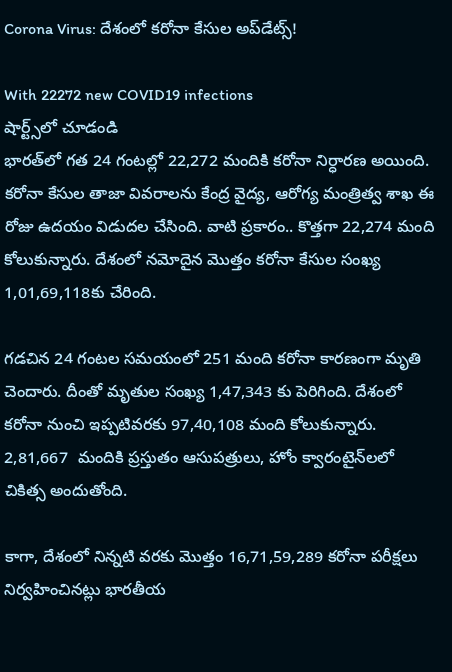Corona Virus: దేశంలో కరోనా కేసుల అప్‌డేట్స్‌!

With 22272 new COVID19 infections
షార్ట్స్‌లో చూడండి
భారత్‌లో గత 24 గంటల్లో 22,272 మందికి కరోనా నిర్ధారణ అయింది. కరోనా కేసుల తాజా వివరాలను కేంద్ర వైద్య, ఆరోగ్య మంత్రిత్వ శాఖ ఈ రోజు ఉదయం విడుదల చేసింది. వాటి ప్రకారం.. కొత్తగా 22,274 మంది కోలుకున్నారు. దేశంలో నమోదైన మొత్తం కరోనా కేసుల సంఖ్య 1,01,69,118కు చేరింది.

గడచిన 24 గంట‌ల సమయంలో 251 మంది కరోనా కారణంగా మృతి చెందారు. దీంతో మృతుల సంఖ్య 1,47,343 కు పెరిగింది. దేశంలో కరోనా నుంచి ఇప్పటివరకు 97,40,108 మంది కోలుకున్నారు.  2,81,667  మందికి ప్రస్తుతం ఆసుపత్రులు, హోం క్వారంటైన్‌లలో చికిత్స అందుతోంది.

కాగా, దేశంలో నిన్నటి వరకు మొత్తం 16,71,59,289 కరోనా పరీక్షలు నిర్వహించినట్లు భారతీయ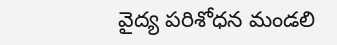వైద్య పరిశోధన మండలి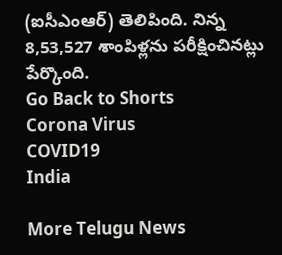(ఐసీఎంఆర్) తెలిపింది. నిన్న  8,53,527 శాంపిళ్లను పరీక్షించినట్లు పేర్కొంది.
Go Back to Shorts
Corona Virus
COVID19
India

More Telugu News